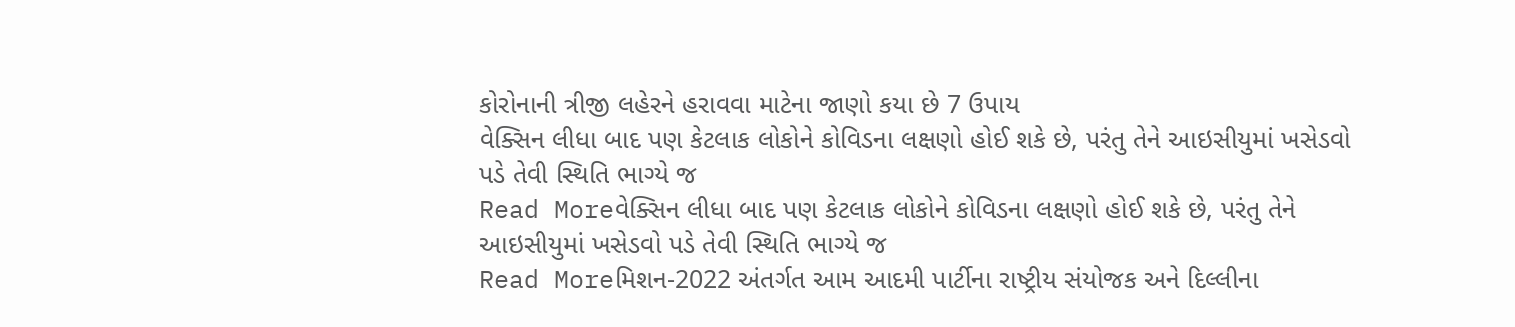કોરોનાની ત્રીજી લહેરને હરાવવા માટેના જાણો કયા છે 7 ઉપાય
વેક્સિન લીધા બાદ પણ કેટલાક લોકોને કોવિડના લક્ષણો હોઈ શકે છે, પરંતુ તેને આઇસીયુમાં ખસેડવો પડે તેવી સ્થિતિ ભાગ્યે જ
Read Moreવેક્સિન લીધા બાદ પણ કેટલાક લોકોને કોવિડના લક્ષણો હોઈ શકે છે, પરંતુ તેને આઇસીયુમાં ખસેડવો પડે તેવી સ્થિતિ ભાગ્યે જ
Read Moreમિશન-2022 અંતર્ગત આમ આદમી પાર્ટીના રાષ્ટ્રીય સંયોજક અને દિલ્લીના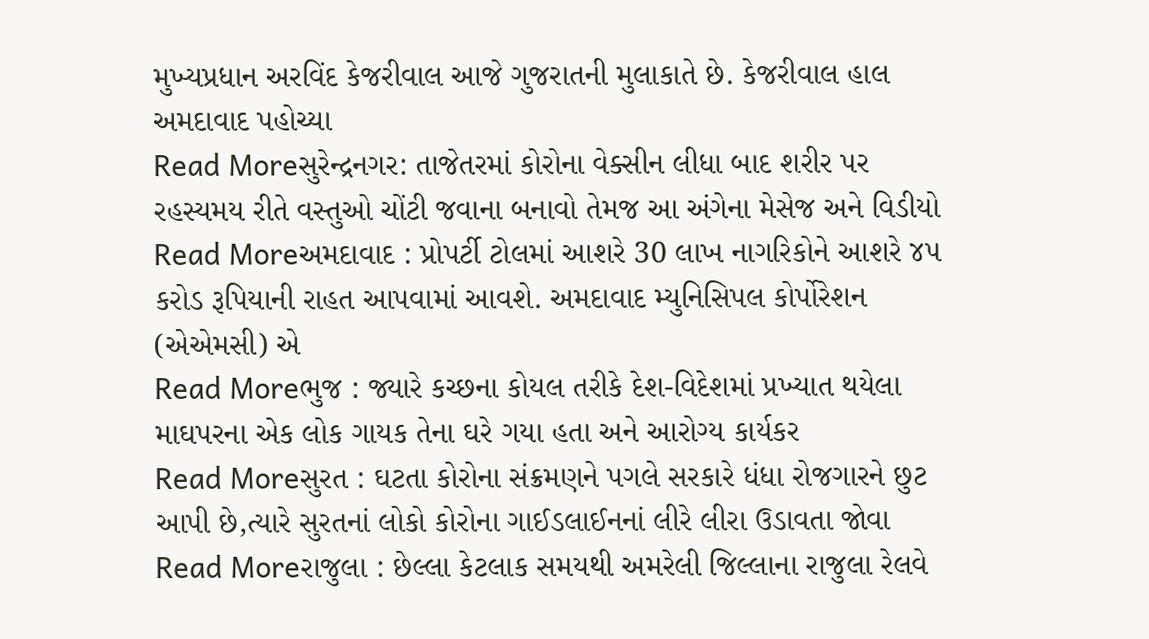મુખ્યપ્રધાન અરવિંદ કેજરીવાલ આજે ગુજરાતની મુલાકાતે છે. કેજરીવાલ હાલ અમદાવાદ પહોચ્યા
Read Moreસુરેન્દ્રનગર: તાજેતરમાં કોરોના વેક્સીન લીધા બાદ શરીર પર રહસ્યમય રીતે વસ્તુઓ ચોંટી જવાના બનાવો તેમજ આ અંગેના મેસેજ અને વિડીયો
Read Moreઅમદાવાદ : પ્રોપર્ટી ટોલમાં આશરે 30 લાખ નાગરિકોને આશરે ૪૫ કરોડ રૂપિયાની રાહત આપવામાં આવશે. અમદાવાદ મ્યુનિસિપલ કોર્પોરેશન (એએમસી) એ
Read Moreભુજ : જ્યારે કચ્છના કોયલ તરીકે દેશ-વિદેશમાં પ્રખ્યાત થયેલા માઘપરના એક લોક ગાયક તેના ઘરે ગયા હતા અને આરોગ્ય કાર્યકર
Read Moreસુરત : ઘટતા કોરોના સંક્રમણને પગલે સરકારે ધંધા રોજગારને છુટ આપી છે,ત્યારે સુરતનાં લોકો કોરોના ગાઈડલાઈનનાં લીરે લીરા ઉડાવતા જોવા
Read Moreરાજુલા : છેલ્લા કેટલાક સમયથી અમરેલી જિલ્લાના રાજુલા રેલવે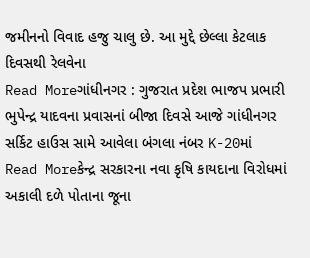જમીનનો વિવાદ હજુ ચાલુ છે. આ મુદ્દે છેલ્લા કેટલાક દિવસથી રેલવેના
Read Moreગાંધીનગર : ગુજરાત પ્રદેશ ભાજપ પ્રભારી ભુપેન્દ્ર યાદવના પ્રવાસનાં બીજા દિવસે આજે ગાંધીનગર સર્કિટ હાઉસ સામે આવેલા બંગલા નંબર K-20માં
Read Moreકેન્દ્ર સરકારના નવા કૃષિ કાયદાના વિરોધમાં અકાલી દળે પોતાના જૂના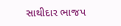સાથીદાર ભાજપ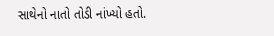સાથેનો નાતો તોડી નાંખ્યો હતો.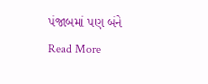પંજાબમાં પણ બંને
Read More